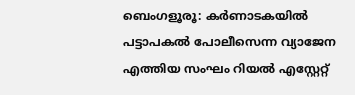ബെംഗളൂരൂ: കർണാടകയിൽ പട്ടാപകൽ പോലീസെന്ന വ്യാജേന എത്തിയ സംഘം റിയൽ എസ്റ്റേറ്റ്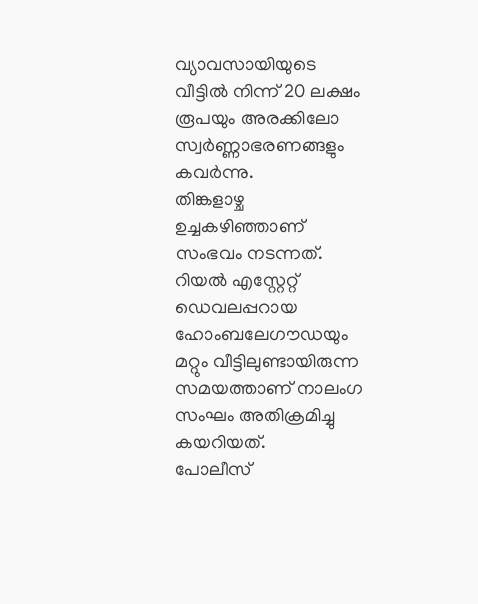വ്യാവസായിയുടെ വീട്ടിൽ നിന്ന് 20 ലക്ഷം രൂപയും അരക്കിലോ സ്വർണ്ണാഭരണങ്ങളും കവർന്നു.
തിങ്കളാഴ്ച ഉച്ചകഴിഞ്ഞാണ് സംഭവം നടന്നത്. റിയൽ എസ്റ്റേറ്റ് ഡെവലപ്പറായ ഹോംബലേഗൗഡയും മറ്റും വീട്ടിലുണ്ടായിരുന്ന സമയത്താണ് നാലംഗ സംഘം അതിക്രമിച്ചു കയറിയത്.
പോലീസ്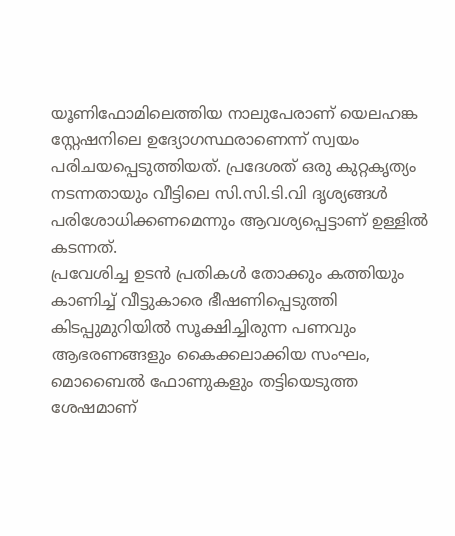യൂണിഫോമിലെത്തിയ നാലുപേരാണ് യെലഹങ്ക സ്റ്റേഷനിലെ ഉദ്യോഗസ്ഥരാണെന്ന് സ്വയം പരിചയപ്പെടുത്തിയത്. പ്രദേശത് ഒരു കുറ്റകൃത്യം നടന്നതായും വീട്ടിലെ സി.സി.ടി.വി ദൃശ്യങ്ങൾ പരിശോധിക്കണമെന്നും ആവശ്യപ്പെട്ടാണ് ഉള്ളിൽ കടന്നത്.
പ്രവേശിച്ച ഉടൻ പ്രതികൾ തോക്കും കത്തിയും കാണിച്ച് വീട്ടുകാരെ ഭീഷണിപ്പെടുത്തി കിടപ്പുമുറിയിൽ സൂക്ഷിച്ചിരുന്ന പണവും ആഭരണങ്ങളും കൈക്കലാക്കിയ സംഘം, മൊബൈൽ ഫോണുകളും തട്ടിയെടുത്ത ശേഷമാണ്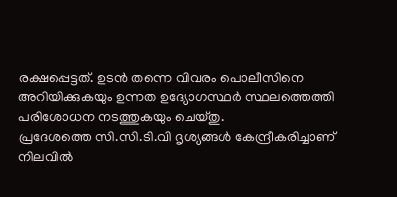രക്ഷപ്പെട്ടത്. ഉടൻ തന്നെ വിവരം പൊലീസിനെ അറിയിക്കുകയും ഉന്നത ഉദ്യോഗസ്ഥർ സ്ഥലത്തെത്തി പരിശോധന നടത്തുകയും ചെയ്തു.
പ്രദേശത്തെ സി.സി.ടി.വി ദൃശ്യങ്ങൾ കേന്ദ്രീകരിച്ചാണ് നിലവിൽ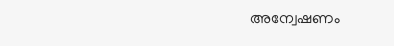അന്വേഷണം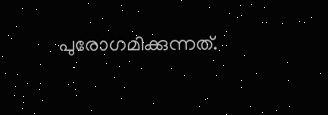പുരോഗമിക്കുന്നത്.